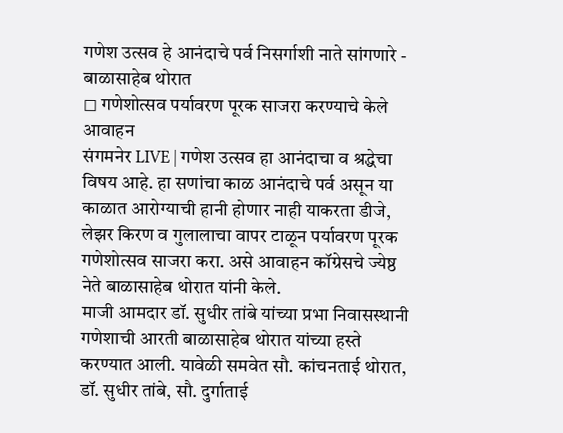गणेश उत्सव हे आनंदाचे पर्व निसर्गाशी नाते सांगणारे - बाळासाहेब थोरात
◻ गणेशोत्सव पर्यावरण पूरक साजरा करण्याचे केले आवाहन
संगमनेर LIVE | गणेश उत्सव हा आनंदाचा व श्रद्धेचा विषय आहे. हा सणांचा काळ आनंदाचे पर्व असून या काळात आरोग्याची हानी होणार नाही याकरता डीजे, लेझर किरण व गुलालाचा वापर टाळून पर्यावरण पूरक गणेशोत्सव साजरा करा. असे आवाहन कॉग्रेसचे ज्येष्ठ नेते बाळासाहेब थोरात यांनी केले.
माजी आमदार डॉ. सुधीर तांबे यांच्या प्रभा निवासस्थानी गणेशाची आरती बाळासाहेब थोरात यांच्या हस्ते करण्यात आली. यावेळी समवेत सौ. कांचनताई थोरात, डॉ. सुधीर तांबे, सौ. दुर्गाताई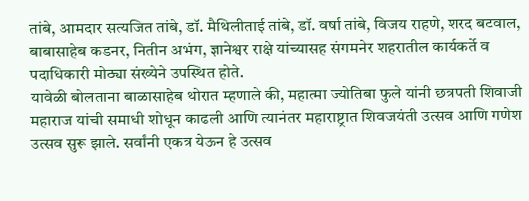तांबे, आमदार सत्यजित तांबे, डॉ. मैथिलीताई तांबे, डॉ. वर्षा तांबे, विजय राहणे, शरद बटवाल, बाबासाहेब कडनर, नितीन अभंग, ज्ञानेश्वर राक्षे यांच्यासह संगमनेर शहरातील कार्यकर्ते व पदाधिकारी मोठ्या संख्येने उपस्थित होते.
यावेळी बोलताना बाळासाहेब थोरात म्हणाले की, महात्मा ज्योतिबा फुले यांनी छत्रपती शिवाजी महाराज यांची समाधी शोधून काढली आणि त्यानंतर महाराष्ट्रात शिवजयंती उत्सव आणि गणेश उत्सव सुरू झाले. सर्वांनी एकत्र येऊन हे उत्सव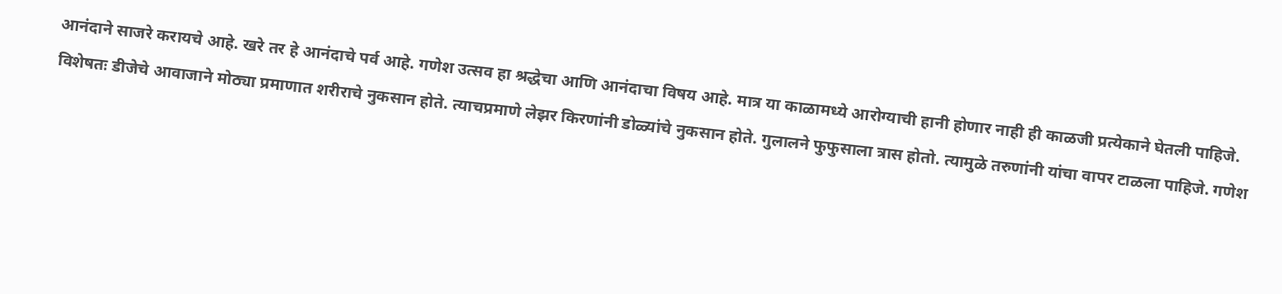आनंदाने साजरे करायचे आहे. खरे तर हे आनंदाचे पर्व आहे. गणेश उत्सव हा श्रद्धेचा आणि आनंदाचा विषय आहे. मात्र या काळामध्ये आरोग्याची हानी होणार नाही ही काळजी प्रत्येकाने घेतली पाहिजे.
विशेषतः डीजेचे आवाजाने मोठ्या प्रमाणात शरीराचे नुकसान होते. त्याचप्रमाणे लेझर किरणांनी डोळ्यांचे नुकसान होते. गुलालने फुफुसाला त्रास होतो. त्यामुळे तरुणांनी यांचा वापर टाळला पाहिजे. गणेश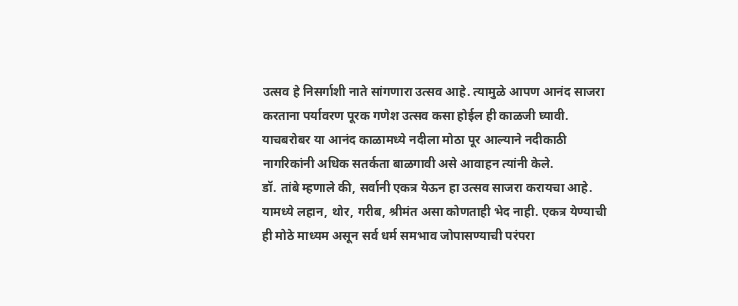उत्सव हे निसर्गाशी नाते सांगणारा उत्सव आहे. त्यामुळे आपण आनंद साजरा करताना पर्यावरण पूरक गणेश उत्सव कसा होईल ही काळजी घ्यावी. याचबरोबर या आनंद काळामध्ये नदीला मोठा पूर आल्याने नदीकाठी नागरिकांनी अधिक सतर्कता बाळगावी असे आवाहन त्यांनी केले.
डॉ. तांबे म्हणाले की, सर्वानी एकत्र येऊन हा उत्सव साजरा करायचा आहे. यामध्ये लहान, थोर, गरीब, श्रीमंत असा कोणताही भेद नाही. एकत्र येण्याची ही मोठे माध्यम असून सर्व धर्म समभाव जोपासण्याची परंपरा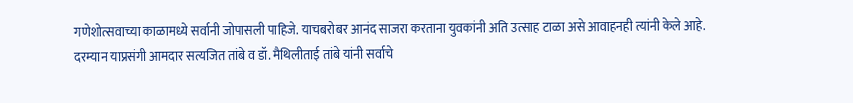गणेशोत्सवाच्या काळामध्ये सर्वानी जोपासली पाहिजे. याचबरोबर आनंद साजरा करताना युवकांनी अति उत्साह टाळा असे आवाहनही त्यांनी केले आहे.
दरम्यान याप्रसंगी आमदार सत्यजित तांबे व डॉ. मैथिलीताई तांबे यांनी सर्वाचे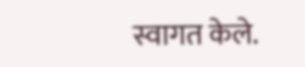स्वागत केले.